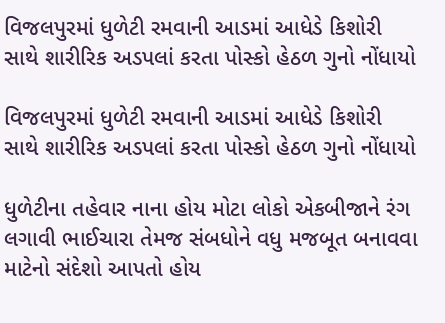વિજલપુરમાં ધુળેટી રમવાની આડમાં આધેડે કિશોરી સાથે શારીરિક અડપલાં કરતા પોસ્કો હેઠળ ગુનો નોંધાયો

વિજલપુરમાં ધુળેટી રમવાની આડમાં આધેડે કિશોરી સાથે શારીરિક અડપલાં કરતા પોસ્કો હેઠળ ગુનો નોંધાયો

ધુળેટીના તહેવાર નાના હોય મોટા લોકો એકબીજાને રંગ લગાવી ભાઈચારા તેમજ સંબધોને વધુ મજબૂત બનાવવા માટેનો સંદેશો આપતો હોય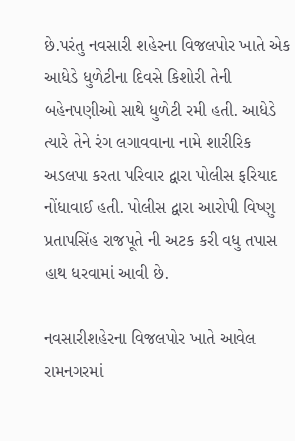છે.પરંતુ નવસારી શહેરના વિજલપોર ખાતે એક આધેડે ધુળેટીના દિવસે કિશોરી તેની બહેનપણીઓ સાથે ધુળેટી રમી હતી. આધેડે ત્યારે તેને રંગ લગાવવાના નામે શારીરિક અડલપા કરતા પરિવાર દ્વારા પોલીસ ફરિયાદ નોંધાવાઈ હતી. પોલીસ દ્વારા આરોપી વિષ્ણુ પ્રતાપસિંહ રાજપૂતે ની અટક કરી વધુ તપાસ હાથ ધરવામાં આવી છે.

નવસારીશહેરના વિજલપોર ખાતે આવેલ રામનગરમાં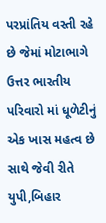પરપ્રાંતિય વસ્તી રહે છે જેમાં મોટાભાગે ઉત્તર ભારતીય પરિવારો માં ધૂળેટીનું એક ખાસ મહત્વ છે સાથે જેવી રીતે યુપી,બિહાર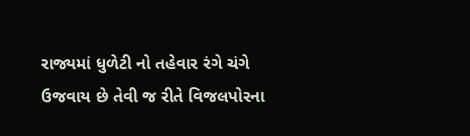રાજ્યમાં ધુળેટી નો તહેવાર રંગે ચંગે ઉજવાય છે તેવી જ રીતે વિજલપોરના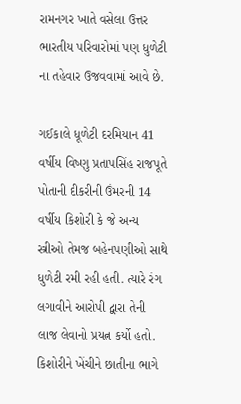રામનગર ખાતે વસેલા ઉત્તર ભારતીય પરિવારોમાં પણ ધુળેટી ના તહેવાર ઉજવવામાં આવે છે.

ગઈકાલે ધૂળેટી દરમિયાન 41 વર્ષીય વિષ્ણુ પ્રતાપસિંહ રાજપૂતે પોતાની દીકરીની ઉંમરની 14 વર્ષીય કિશોરી કે જે અન્ય સ્ત્રીઓ તેમજ બહેનપણીઓ સાથે ધુળેટી રમી રહી હતી. ત્યારે રંગ લગાવીને આરોપી દ્વારા તેની લાજ લેવાનો પ્રયત્ન કર્યો હતો. કિશોરીને ખેંચીને છાતીના ભાગે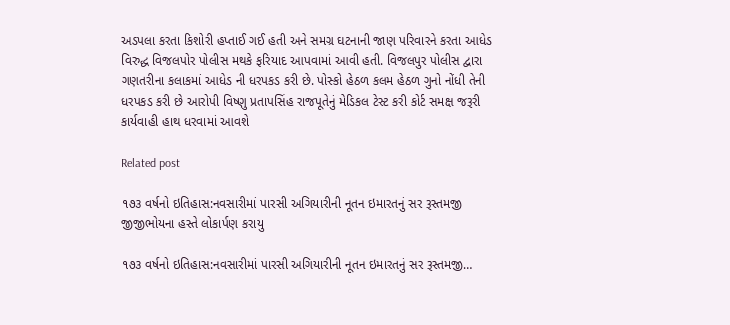અડપલા કરતા કિશોરી હપ્તાઈ ગઈ હતી અને સમગ્ર ઘટનાની જાણ પરિવારને કરતા આધેડ વિરુદ્ધ વિજલપોર પોલીસ મથકે ફરિયાદ આપવામાં આવી હતી. વિજલપુર પોલીસ દ્વારા ગણતરીના કલાકમાં આધેડ ની ધરપકડ કરી છે. પોસ્કો હેઠળ કલમ હેઠળ ગુનો નોંધી તેની ધરપકડ કરી છે આરોપી વિષ્ણુ પ્રતાપસિંહ રાજપૂતેનું મેડિકલ ટેસ્ટ કરી કોર્ટ સમક્ષ જરૂરી કાર્યવાહી હાથ ધરવામાં આવશે

Related post

૧૭૩ વર્ષનો ઇતિહાસ:નવસારીમાં પારસી અગિયારીની નૂતન ઇમારતનું સર રૂસ્તમજી જીજીભોયના હસ્તે લોકાર્પણ કરાયુ

૧૭૩ વર્ષનો ઇતિહાસ:નવસારીમાં પારસી અગિયારીની નૂતન ઇમારતનું સર રૂસ્તમજી…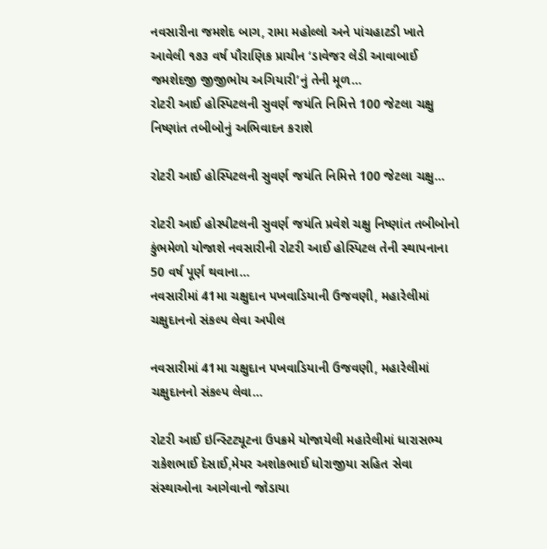નવસારીના જમશેદ બાગ, રામા મહોલ્લો અને પાંચહાટડી ખાતે આવેલી ૧૭૩ વર્ષ પૌરાણિક પ્રાચીન ‘ડાવેજર લેડી આવાબાઈ જમશેદજી જીજીભોય અગિયારી’નું તેની મૂળ…
રોટરી આઈ હોસ્પિટલની સુવર્ણ જયંતિ નિમિત્તે 100 જેટલા ચક્ષુ નિષ્ણાંત તબીબોનું અભિવાદન કરાશે

રોટરી આઈ હોસ્પિટલની સુવર્ણ જયંતિ નિમિત્તે 100 જેટલા ચક્ષુ…

રોટરી આઈ હોસ્પીટલની સુવર્ણ જયંતિ પ્રવેશે ચક્ષુ નિષ્ણાંત તબીબોનો કુંભમેળો યોજાશે નવસારીની રોટરી આઈ હોસ્પિટલ તેની સ્થાપનાના 50 વર્ષ પૂર્ણ થવાના…
નવસારીમાં 41મા ચક્ષુદાન પખવાડિયાની ઉજવણી, મહારેલીમાં ચક્ષુદાનનો સંકલ્પ લેવા અપીલ

નવસારીમાં 41મા ચક્ષુદાન પખવાડિયાની ઉજવણી, મહારેલીમાં ચક્ષુદાનનો સંકલ્પ લેવા…

રોટરી આઈ ઇન્સ્ટિટ્યૂટના ઉપક્રમે યોજાયેલી મહારેલીમાં ધારાસભ્ય રાકેશભાઈ દેસાઈ,મેયર અશોકભાઈ ધોરાજીયા સહિત સેવા સંસ્થાઓના આગેવાનો જોડાયા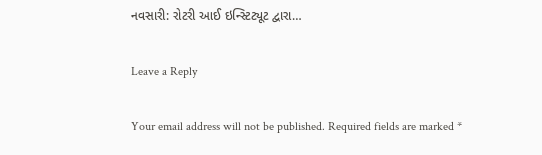નવસારી: રોટરી આઈ ઇન્સ્ટિટ્યૂટ દ્વારા…

Leave a Reply

Your email address will not be published. Required fields are marked *